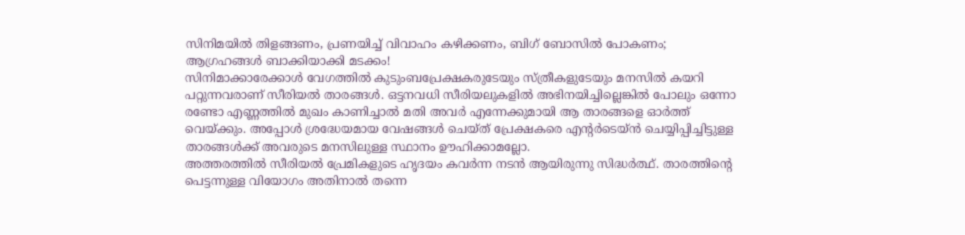സിനിമയിൽ തിളങ്ങണം, പ്രണയിച്ച് വിവാഹം കഴിക്കണം, ബിഗ് ബോസിൽ പോകണം; ആഗ്രഹങ്ങൾ ബാക്കിയാക്കി മടക്കം!
സിനിമാക്കാരേക്കാൾ വേഗത്തിൽ കുടുംബപ്രേക്ഷകരുടേയും സ്ത്രീകളുടേയും മനസിൽ കയറി പറ്റുന്നവരാണ് സീരിയൽ താരങ്ങൾ. ഒട്ടനവധി സീരിയലുകളിൽ അഭിനയിച്ചില്ലെങ്കിൽ പോലും ഒന്നോ രണ്ടോ എണ്ണത്തിൽ മുഖം കാണിച്ചാൽ മതി അവർ എന്നേക്കുമായി ആ താരങ്ങളെ ഓർത്ത് വെയ്ക്കും. അപ്പോൾ ശ്രദ്ധേയമായ വേഷങ്ങൾ ചെയ്ത് പ്രേക്ഷകരെ എന്റർടെയ്ൻ ചെയ്യിപ്പിച്ചിട്ടുള്ള താരങ്ങൾക്ക് അവരുടെ മനസിലുള്ള സ്ഥാനം ഊഹിക്കാമല്ലോ.
അത്തരത്തിൽ സീരിയൽ പ്രേമികളുടെ ഹൃദയം കവർന്ന നടൻ ആയിരുന്നു സിദ്ധർത്ഥ്. താരത്തിന്റെ പെട്ടന്നുള്ള വിയോഗം അതിനാൽ തന്നെ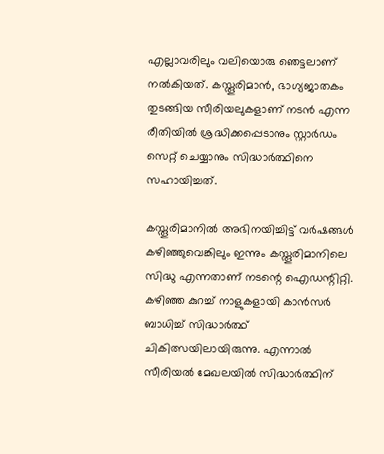എല്ലാവരിലും വലിയൊരു ഞെട്ടലാണ് നൽകിയത്. കസ്തൂരിമാൻ, ഭാഗ്യജാതകം തുടങ്ങിയ സീരിയലുകളാണ് നടൻ എന്ന രീതിയിൽ ശ്രദ്ധിക്കപ്പെടാനും സ്റ്റാർഡം സെറ്റ് ചെയ്യാനും സിദ്ധാർത്ഥിനെ സഹായിച്ചത്.

കസ്തൂരിമാനിൽ അഭിനയിച്ചിട്ട് വർഷങ്ങൾ കഴിഞ്ഞുവെങ്കിലും ഇന്നും കസ്തൂരിമാനിലെ സിദ്ധു എന്നതാണ് നടന്റെ ഐഡന്റിറ്റി. കഴിഞ്ഞ കുറച്ച് നാളുകളായി കാൻസർ ബാധിച്ച് സിദ്ധാർത്ഥ് ചികിത്സയിലായിരുന്നു. എന്നാൽ സീരിയൽ മേഖലയിൽ സിദ്ധാർത്ഥിന്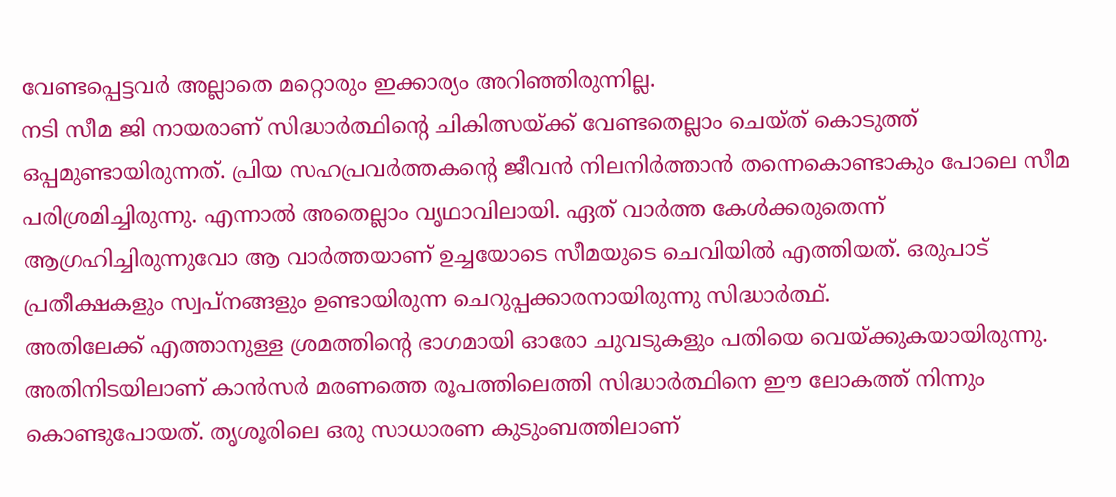വേണ്ടപ്പെട്ടവർ അല്ലാതെ മറ്റൊരും ഇക്കാര്യം അറിഞ്ഞിരുന്നില്ല.
നടി സീമ ജി നായരാണ് സിദ്ധാർത്ഥിന്റെ ചികിത്സയ്ക്ക് വേണ്ടതെല്ലാം ചെയ്ത് കൊടുത്ത് ഒപ്പമുണ്ടായിരുന്നത്. പ്രിയ സഹപ്രവർത്തകന്റെ ജീവൻ നിലനിർത്താൻ തന്നെകൊണ്ടാകും പോലെ സീമ പരിശ്രമിച്ചിരുന്നു. എന്നാൽ അതെല്ലാം വൃഥാവിലായി. ഏത് വാർത്ത കേൾക്കരുതെന്ന് ആഗ്രഹിച്ചിരുന്നുവോ ആ വാർത്തയാണ് ഉച്ചയോടെ സീമയുടെ ചെവിയിൽ എത്തിയത്. ഒരുപാട് പ്രതീക്ഷകളും സ്വപ്നങ്ങളും ഉണ്ടായിരുന്ന ചെറുപ്പക്കാരനായിരുന്നു സിദ്ധാർത്ഥ്.
അതിലേക്ക് എത്താനുള്ള ശ്രമത്തിന്റെ ഭാഗമായി ഓരോ ചുവടുകളും പതിയെ വെയ്ക്കുകയായിരുന്നു. അതിനിടയിലാണ് കാൻസർ മരണത്തെ രൂപത്തിലെത്തി സിദ്ധാർത്ഥിനെ ഈ ലോകത്ത് നിന്നും കൊണ്ടുപോയത്. തൃശൂരിലെ ഒരു സാധാരണ കുടുംബത്തിലാണ്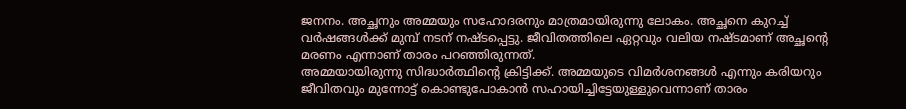ജനനം. അച്ഛനും അമ്മയും സഹോദരനും മാത്രമായിരുന്നു ലോകം. അച്ഛനെ കുറച്ച് വർഷങ്ങൾക്ക് മുമ്പ് നടന് നഷ്ടപ്പെട്ടു. ജീവിതത്തിലെ ഏറ്റവും വലിയ നഷ്ടമാണ് അച്ഛന്റെ മരണം എന്നാണ് താരം പറഞ്ഞിരുന്നത്.
അമ്മയായിരുന്നു സിദ്ധാർത്ഥിന്റെ ക്രിട്ടിക്ക്. അമ്മയുടെ വിമർശനങ്ങൾ എന്നും കരിയറും ജീവിതവും മുന്നോട്ട് കൊണ്ടുപോകാൻ സഹായിച്ചിട്ടേയുള്ളുവെന്നാണ് താരം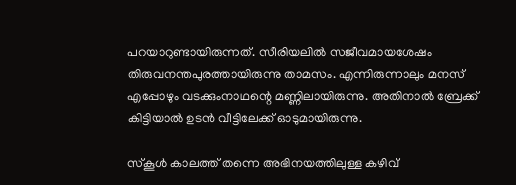പറയാറുണ്ടായിരുന്നത്. സീരിയലിൽ സജീവമായശേഷം തിരുവനന്തപുരത്തായിരുന്നു താമസം. എന്നിരുന്നാലും മനസ് എപ്പോഴും വടക്കുംനാഥന്റെ മണ്ണിലായിരുന്നു. അതിനാൽ ബ്രേക്ക് കിട്ടിയാൽ ഉടൻ വീട്ടിലേക്ക് ഓടുമായിരുന്നു.

സ്കൂൾ കാലത്ത് തന്നെ അഭിനയത്തിലുള്ള കഴിവ്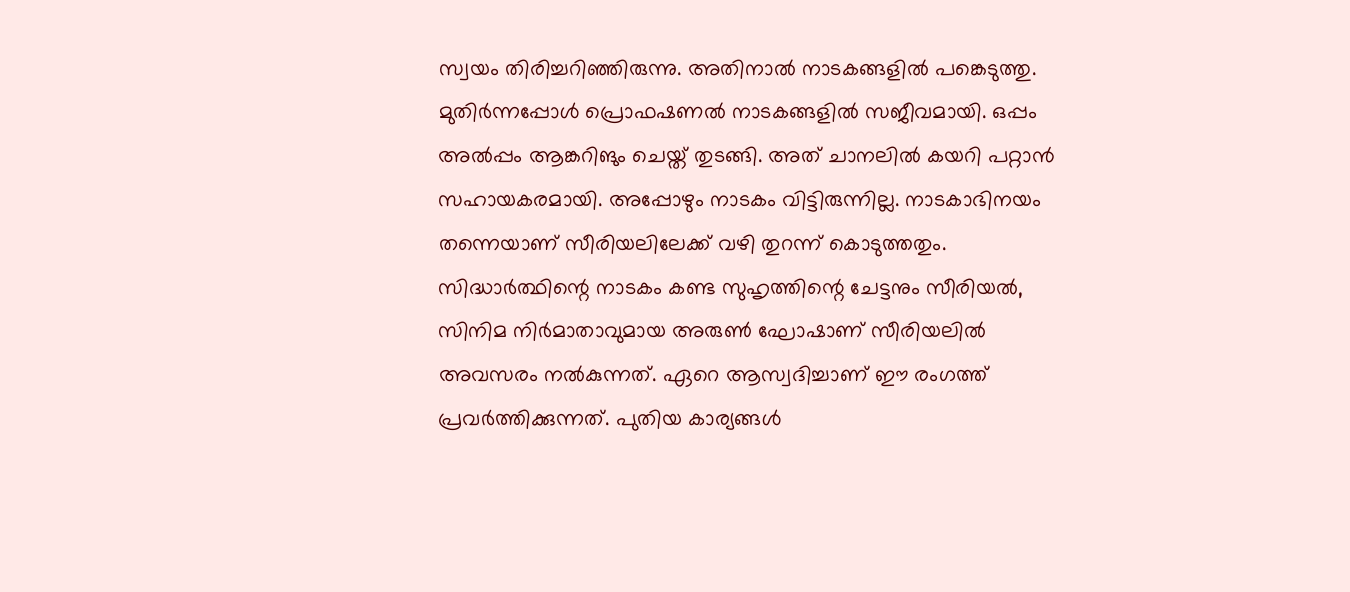സ്വയം തിരിച്ചറിഞ്ഞിരുന്നു. അതിനാൽ നാടകങ്ങളിൽ പങ്കെടുത്തു. മുതിർന്നപ്പോൾ പ്രൊഫഷണൽ നാടകങ്ങളിൽ സജീവമായി. ഒപ്പം അൽപ്പം ആങ്കറിങും ചെയ്ത് തുടങ്ങി. അത് ചാനലിൽ കയറി പറ്റാൻ സഹായകരമായി. അപ്പോഴും നാടകം വിട്ടിരുന്നില്ല. നാടകാഭിനയം തന്നെയാണ് സീരിയലിലേക്ക് വഴി തുറന്ന് കൊടുത്തതും.
സിദ്ധാർത്ഥിന്റെ നാടകം കണ്ട സുഹൃത്തിന്റെ ചേട്ടനും സീരിയൽ, സിനിമ നിർമാതാവുമായ അരുൺ ഘോഷാണ് സീരിയലിൽ അവസരം നൽകുന്നത്. ഏറെ ആസ്വദിച്ചാണ് ഈ രംഗത്ത് പ്രവർത്തിക്കുന്നത്. പുതിയ കാര്യങ്ങൾ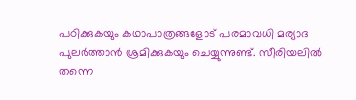പഠിക്കുകയും കഥാപാത്രങ്ങളോട് പരമാവധി മര്യാദ പുലർത്താൻ ശ്രമിക്കുകയും ചെയ്യുന്നുണ്ട്. സീരിയലിൽ തന്നെ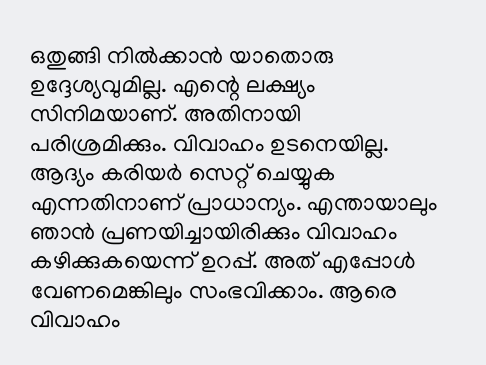ഒതുങ്ങി നിൽക്കാൻ യാതൊരു ഉദ്ദേശ്യവുമില്ല. എന്റെ ലക്ഷ്യം സിനിമയാണ്. അതിനായി പരിശ്രമിക്കും. വിവാഹം ഉടനെയില്ല.
ആദ്യം കരിയർ സെറ്റ് ചെയ്യുക എന്നതിനാണ് പ്രാധാന്യം. എന്തായാലും ഞാൻ പ്രണയിച്ചായിരിക്കും വിവാഹം കഴിക്കുകയെന്ന് ഉറപ്പ്. അത് എപ്പോൾ വേണമെങ്കിലും സംഭവിക്കാം. ആരെ വിവാഹം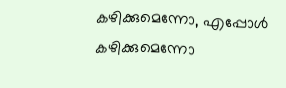കഴിക്കുമെന്നോ, എപ്പോൾ കഴിക്കുമെന്നോ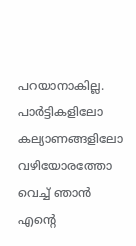പറയാനാകില്ല. പാർട്ടികളിലോ കല്യാണങ്ങളിലോ വഴിയോരത്തോ വെച്ച് ഞാൻ എന്റെ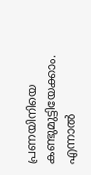പ്രണയിനിയെ കണ്ടുമുട്ടിയേക്കാം. എന്നാൽ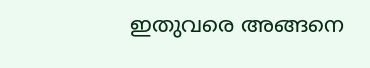ഇതുവരെ അങ്ങനെ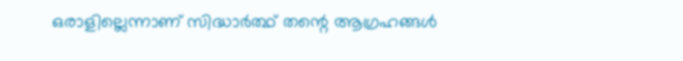ഒരാളില്ലെന്നാണ് സിദ്ധാർത്ഥ് തന്റെ ആഗ്രഹങ്ങൾ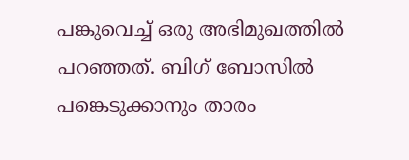പങ്കുവെച്ച് ഒരു അഭിമുഖത്തിൽ പറഞ്ഞത്. ബിഗ് ബോസിൽ പങ്കെടുക്കാനും താരം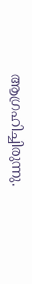ആഗ്രഹിച്ചിരുന്നു.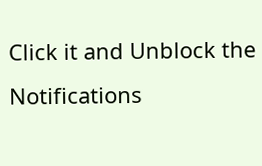Click it and Unblock the Notifications